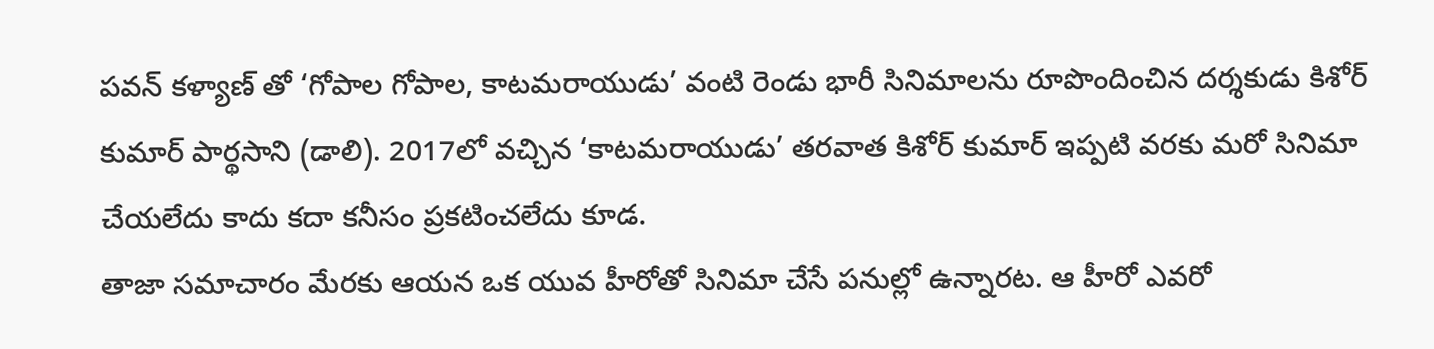పవన్ కళ్యాణ్ తో ‘గోపాల గోపాల, కాటమరాయుడు’ వంటి రెండు భారీ సినిమాలను రూపొందించిన దర్శకుడు కిశోర్ కుమార్ పార్థసాని (డాలి). 2017లో వచ్చిన ‘కాటమరాయుడు’ తరవాత కిశోర్ కుమార్ ఇప్పటి వరకు మరో సినిమా చేయలేదు కాదు కదా కనీసం ప్రకటించలేదు కూడ.
తాజా సమాచారం మేరకు ఆయన ఒక యువ హీరోతో సినిమా చేసే పనుల్లో ఉన్నారట. ఆ హీరో ఎవరో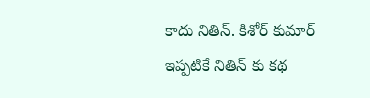కాదు నితిన్. కిశోర్ కుమార్ ఇప్పటికే నితిన్ కు కథ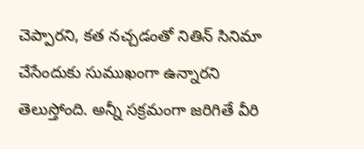చెప్పారని, కత నచ్చడంతో నితిన్ సినిమా చేసేందుకు సుముఖంగా ఉన్నారని తెలుస్తోంది. అన్నీ సక్రమంగా జరిగితే వీరి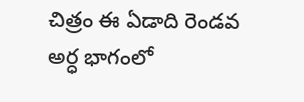చిత్రం ఈ ఏడాది రెండవ అర్ధ భాగంలో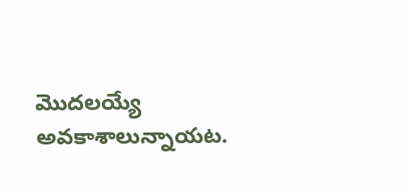మొదలయ్యే అవకాశాలున్నాయట.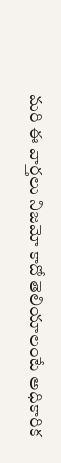మరి ఈ వార్తలు నిజమో కాదో తెలియాలంటే అధికారిక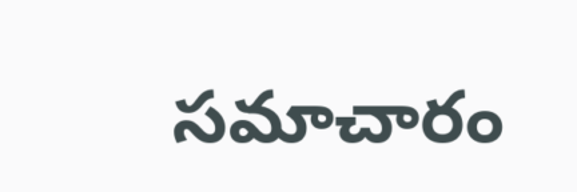సమాచారం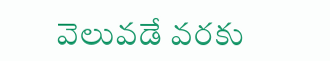వెలువడే వరకు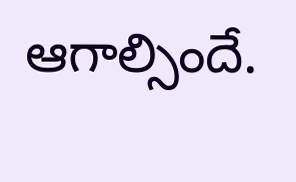ఆగాల్సిందే.